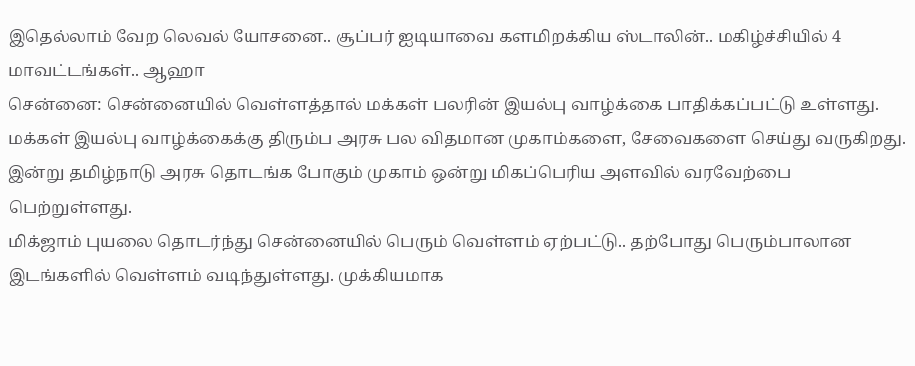இதெல்லாம் வேற லெவல் யோசனை.. சூப்பர் ஐடியாவை களமிறக்கிய ஸ்டாலின்.. மகிழ்ச்சியில் 4 மாவட்டங்கள்.. ஆஹா
சென்னை: சென்னையில் வெள்ளத்தால் மக்கள் பலரின் இயல்பு வாழ்க்கை பாதிக்கப்பட்டு உள்ளது. மக்கள் இயல்பு வாழ்க்கைக்கு திரும்ப அரசு பல விதமான முகாம்களை, சேவைகளை செய்து வருகிறது. இன்று தமிழ்நாடு அரசு தொடங்க போகும் முகாம் ஒன்று மிகப்பெரிய அளவில் வரவேற்பை பெற்றுள்ளது.
மிக்ஜாம் புயலை தொடர்ந்து சென்னையில் பெரும் வெள்ளம் ஏற்பட்டு.. தற்போது பெரும்பாலான இடங்களில் வெள்ளம் வடிந்துள்ளது. முக்கியமாக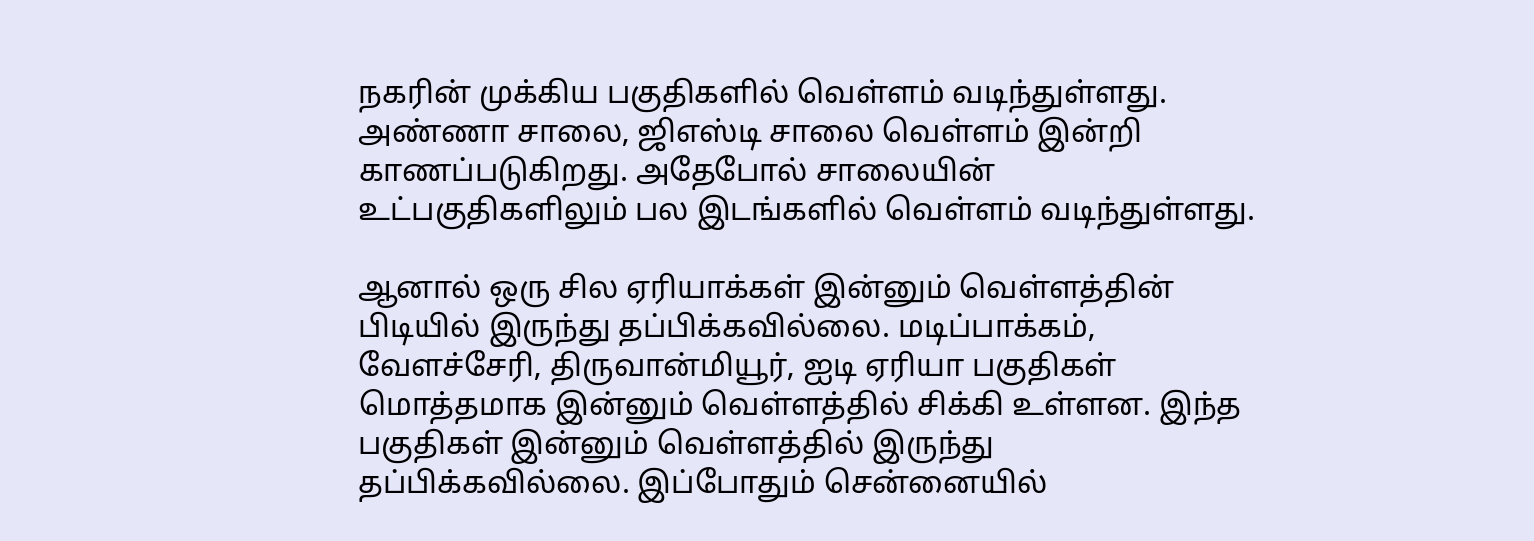நகரின் முக்கிய பகுதிகளில் வெள்ளம் வடிந்துள்ளது. அண்ணா சாலை, ஜிஎஸ்டி சாலை வெள்ளம் இன்றி காணப்படுகிறது. அதேபோல் சாலையின் உட்பகுதிகளிலும் பல இடங்களில் வெள்ளம் வடிந்துள்ளது.

ஆனால் ஒரு சில ஏரியாக்கள் இன்னும் வெள்ளத்தின் பிடியில் இருந்து தப்பிக்கவில்லை. மடிப்பாக்கம், வேளச்சேரி, திருவான்மியூர், ஐடி ஏரியா பகுதிகள் மொத்தமாக இன்னும் வெள்ளத்தில் சிக்கி உள்ளன. இந்த பகுதிகள் இன்னும் வெள்ளத்தில் இருந்து தப்பிக்கவில்லை. இப்போதும் சென்னையில்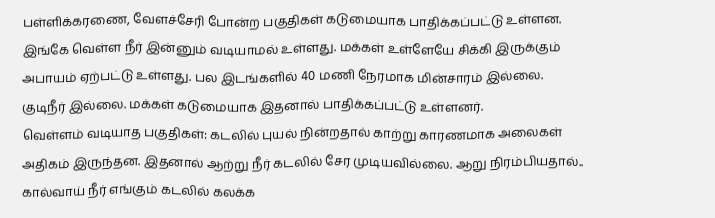பள்ளிக்கரணை, வேளச்சேரி போன்ற பகுதிகள் கடுமையாக பாதிக்கப்பட்டு உள்ளன. இங்கே வெள்ள நீர் இன்னும் வடியாமல் உள்ளது. மக்கள் உள்ளேயே சிக்கி இருக்கும் அபாயம் ஏற்பட்டு உள்ளது. பல இடங்களில் 40 மணி நேரமாக மின்சாரம் இல்லை. குடிநீர் இல்லை. மக்கள் கடுமையாக இதனால் பாதிக்கப்பட்டு உள்ளனர்.
வெள்ளம் வடியாத பகுதிகள்: கடலில் புயல் நின்றதால் காற்று காரணமாக அலைகள் அதிகம் இருந்தன. இதனால் ஆற்று நீர் கடலில் சேர முடியவில்லை. ஆறு நிரம்பியதால்.. கால்வாய் நீர் எங்கும் கடலில் கலக்க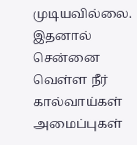முடியவில்லை. இதனால் சென்னை வெள்ள நீர் கால்வாய்கள் அமைப்புகள்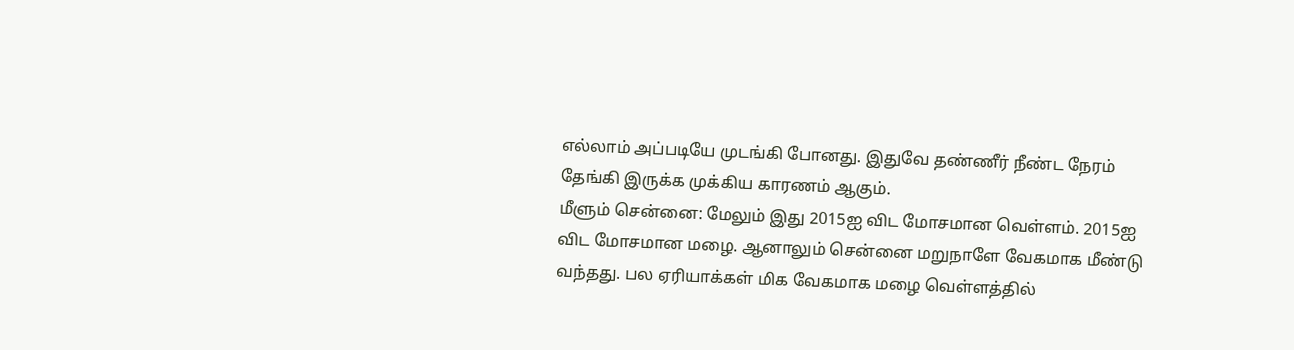எல்லாம் அப்படியே முடங்கி போனது. இதுவே தண்ணீர் நீண்ட நேரம் தேங்கி இருக்க முக்கிய காரணம் ஆகும்.
மீளும் சென்னை: மேலும் இது 2015ஐ விட மோசமான வெள்ளம். 2015ஐ விட மோசமான மழை. ஆனாலும் சென்னை மறுநாளே வேகமாக மீண்டு வந்தது. பல ஏரியாக்கள் மிக வேகமாக மழை வெள்ளத்தில்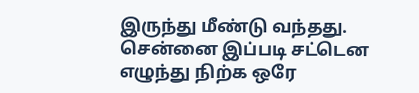இருந்து மீண்டு வந்தது. சென்னை இப்படி சட்டென எழுந்து நிற்க ஒரே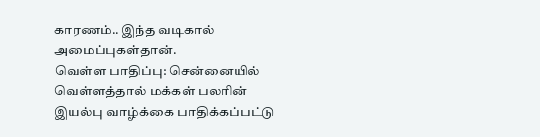காரணம்.. இந்த வடிகால் அமைப்புகள்தான்.
வெள்ள பாதிப்பு: சென்னையில் வெள்ளத்தால் மக்கள் பலரின் இயல்பு வாழ்க்கை பாதிக்கப்பட்டு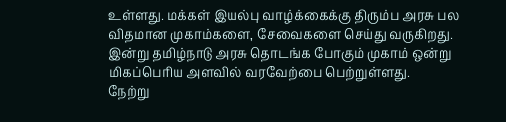உள்ளது. மக்கள் இயல்பு வாழ்க்கைக்கு திரும்ப அரசு பல விதமான முகாம்களை, சேவைகளை செய்து வருகிறது. இன்று தமிழ்நாடு அரசு தொடங்க போகும் முகாம் ஒன்று மிகப்பெரிய அளவில் வரவேற்பை பெற்றுள்ளது.
நேற்று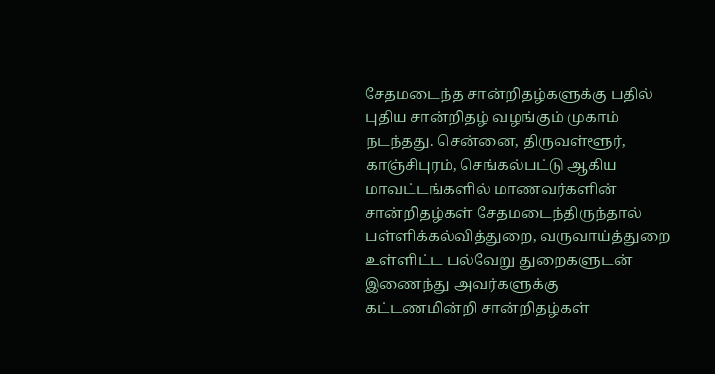சேதமடைந்த சான்றிதழ்களுக்கு பதில் புதிய சான்றிதழ் வழங்கும் முகாம் நடந்தது. சென்னை, திருவள்ளூர், காஞ்சிபுரம், செங்கல்பட்டு ஆகிய மாவட்டங்களில் மாணவர்களின் சான்றிதழ்கள் சேதமடைந்திருந்தால் பள்ளிக்கல்வித்துறை, வருவாய்த்துறை உள்ளிட்ட பல்வேறு துறைகளுடன் இணைந்து அவர்களுக்கு கட்டணமின்றி சான்றிதழ்கள்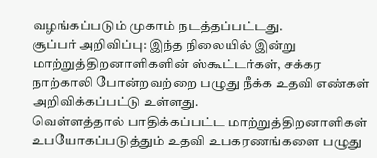வழங்கப்படும் முகாம் நடத்தப்பட்டது.
சூப்பர் அறிவிப்பு: இந்த நிலையில் இன்று மாற்றுத்திறனாளிகளின் ஸ்கூட்டர்கள், சக்கர நாற்காலி போன்றவற்றை பழுது நீக்க உதவி எண்கள் அறிவிக்கப்பட்டு உள்ளது.
வெள்ளத்தால் பாதிக்கப்பட்ட மாற்றுத்திறனாளிகள் உபயோகப்படுத்தும் உதவி உபகரணங்களை பழுது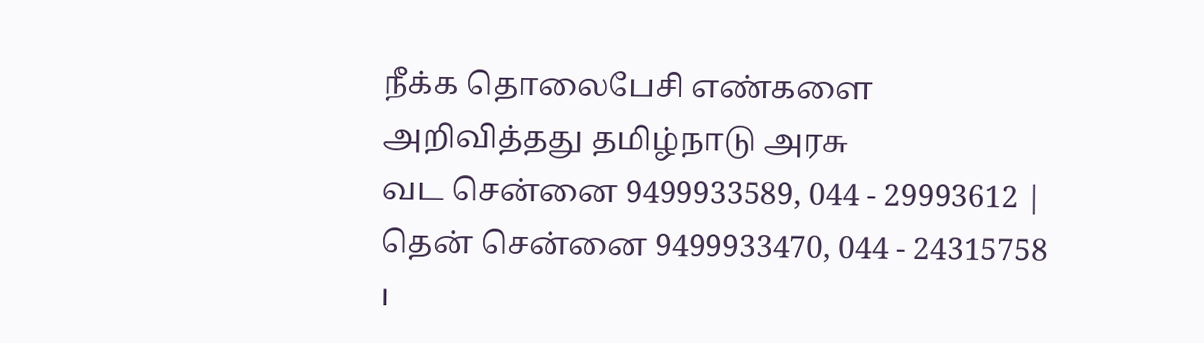நீக்க தொலைபேசி எண்களை அறிவித்தது தமிழ்நாடு அரசு
வட சென்னை 9499933589, 044 - 29993612 | தென் சென்னை 9499933470, 044 - 24315758 ।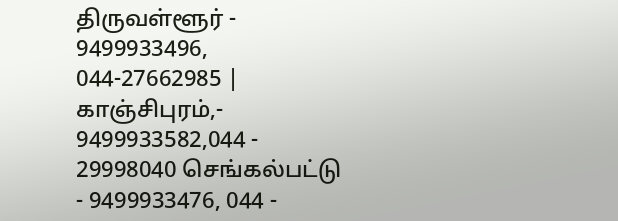திருவள்ளூர் - 9499933496, 044-27662985 | காஞ்சிபுரம்,- 9499933582,044 - 29998040 செங்கல்பட்டு - 9499933476, 044 -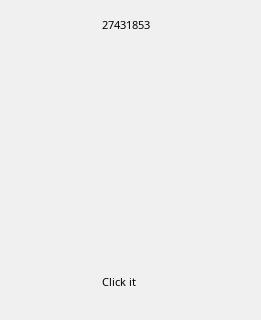27431853












Click it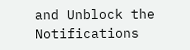and Unblock the Notifications